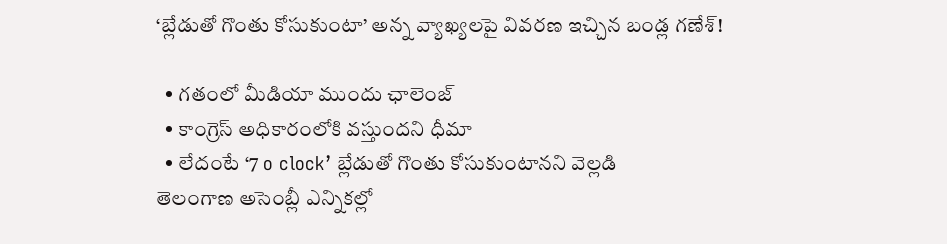‘బ్లేడుతో గొంతు కోసుకుంటా’ అన్న వ్యాఖ్యలపై వివరణ ఇచ్చిన బండ్ల గణేశ్!

  • గతంలో మీడియా ముందు ఛాలెంజ్
  • కాంగ్రెస్ అధికారంలోకి వస్తుందని ధీమా
  • లేదంటే ‘7 o clock’ బ్లేడుతో గొంతు కోసుకుంటానని వెల్లడి
తెలంగాణ అసెంబ్లీ ఎన్నికల్లో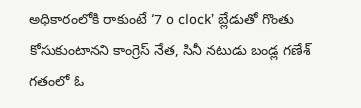అధికారంలోకి రాకుంటే ‘7 o clock’ బ్లేడుతో గొంతు కోసుకుంటానని కాంగ్రెస్ నేత, సినీ నటుడు బండ్ల గణేశ్ గతంలో ఓ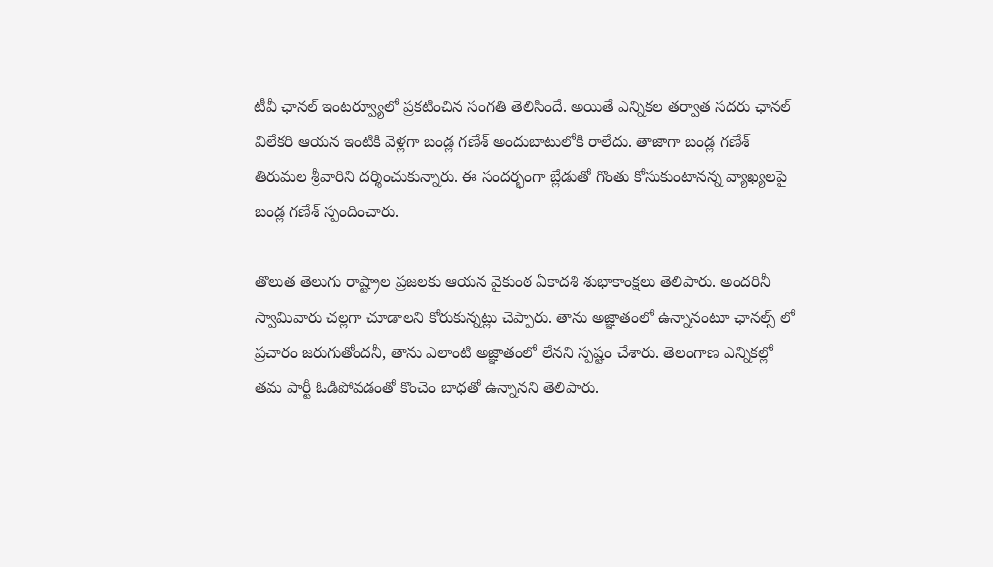టీవీ ఛానల్ ఇంటర్వ్యూలో ప్రకటించిన సంగతి తెలిసిందే. అయితే ఎన్నికల తర్వాత సదరు ఛానల్ విలేకరి ఆయన ఇంటికి వెళ్లగా బండ్ల గణేశ్ అందుబాటులోకి రాలేదు. తాజాగా బండ్ల గణేశ్ తిరుమల శ్రీవారిని దర్శించుకున్నారు. ఈ సందర్భంగా బ్లేడుతో గొంతు కోసుకుంటానన్న వ్యాఖ్యలపై బండ్ల గణేశ్ స్పందించారు.

తొలుత తెలుగు రాష్ట్రాల ప్రజలకు ఆయన వైకుంఠ ఏకాదశి శుభాకాంక్షలు తెలిపారు. అందరినీ స్వామివారు చల్లగా చూడాలని కోరుకున్నట్లు చెప్పారు. తాను అజ్ఞాతంలో ఉన్నానంటూ ఛానల్స్ లో ప్రచారం జరుగుతోందనీ, తాను ఎలాంటి అజ్ఞాతంలో లేనని స్పష్టం చేశారు. తెలంగాణ ఎన్నికల్లో తమ పార్టీ ఓడిపోవడంతో కొంచెం బాధతో ఉన్నానని తెలిపారు.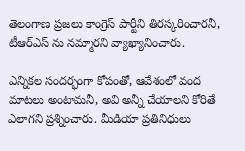తెలంగాణ ప్రజలు కాంగ్రెస్ పార్టీని తిరస్కరించారనీ, టీఆర్ఎస్ ను నమ్మారని వ్యాఖ్యానించారు.

ఎన్నికల సందర్భంగా కోపంతో, ఆవేశంలో వంద మాటలు అంటామనీ, అవి అన్నీ చేయాలని కోరితే ఎలాగని ప్రశ్నించారు. మీడియా ప్రతినిధులు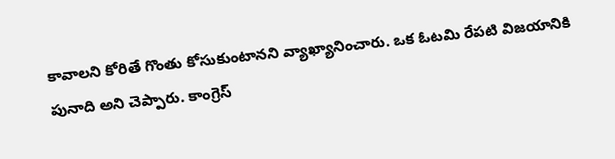కావాలని కోరితే గొంతు కోసుకుంటానని వ్యాఖ్యానించారు. ఒక ఓటమి రేపటి విజయానికి పునాది అని చెప్పారు. కాంగ్రెస్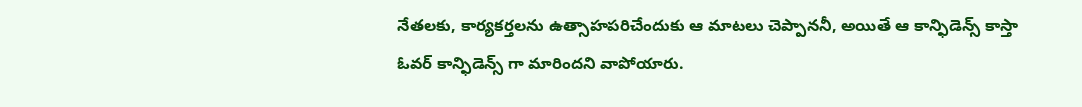నేతలకు, కార్యకర్తలను ఉత్సాహపరిచేందుకు ఆ మాటలు చెప్పాననీ, అయితే ఆ కాన్ఫిడెన్స్ కాస్తా ఓవర్ కాన్ఫిడెన్స్ గా మారిందని వాపోయారు.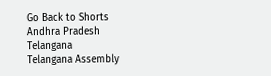Go Back to Shorts
Andhra Pradesh
Telangana
Telangana Assembly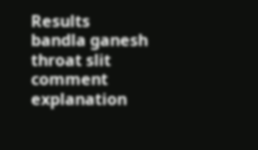Results
bandla ganesh
throat slit
comment
explanation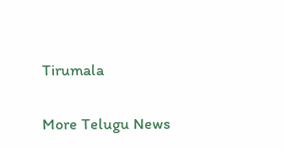Tirumala

More Telugu News